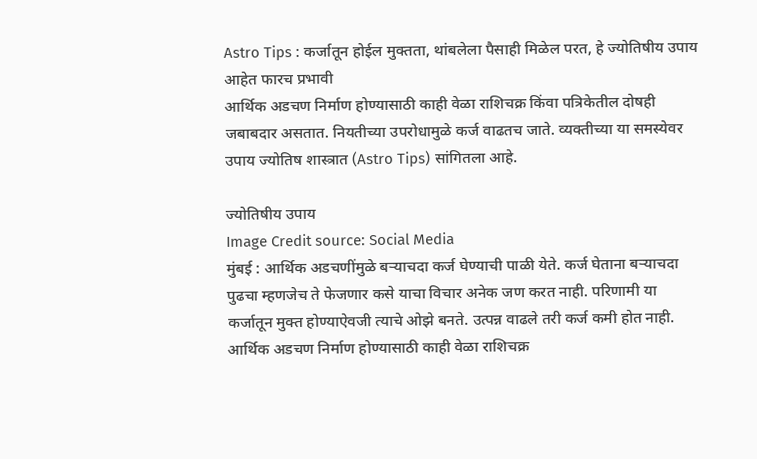Astro Tips : कर्जातून होईल मुक्तता, थांबलेला पैसाही मिळेल परत, हे ज्योतिषीय उपाय आहेत फारच प्रभावी
आर्थिक अडचण निर्माण होण्यासाठी काही वेळा राशिचक्र किंवा पत्रिकेतील दोषही जबाबदार असतात. नियतीच्या उपरोधामुळे कर्ज वाढतच जाते. व्यक्तीच्या या समस्येवर उपाय ज्योतिष शास्त्रात (Astro Tips) सांगितला आहे.

ज्योतिषीय उपाय
Image Credit source: Social Media
मुंबई : आर्थिक अडचणींमुळे बऱ्याचदा कर्ज घेण्याची पाळी येते. कर्ज घेताना बऱ्याचदा पुढचा म्हणजेच ते फेजणार कसे याचा विचार अनेक जण करत नाही. परिणामी या कर्जातून मुक्त होण्याऐवजी त्याचे ओझे बनते. उत्पन्न वाढले तरी कर्ज कमी होत नाही. आर्थिक अडचण निर्माण होण्यासाठी काही वेळा राशिचक्र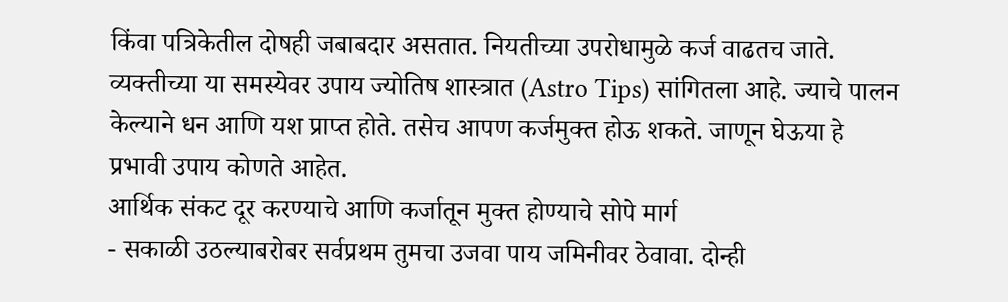किंवा पत्रिकेतील दोषही जबाबदार असतात. नियतीच्या उपरोधामुळे कर्ज वाढतच जाते. व्यक्तीच्या या समस्येवर उपाय ज्योतिष शास्त्रात (Astro Tips) सांगितला आहे. ज्याचे पालन केल्याने धन आणि यश प्राप्त होते. तसेच आपण कर्जमुक्त होऊ शकते. जाणून घेऊया हे प्रभावी उपाय कोणते आहेत.
आर्थिक संकट दूर करण्याचे आणि कर्जातून मुक्त होण्याचे सोपे मार्ग
- सकाळी उठल्याबरोबर सर्वप्रथम तुमचा उजवा पाय जमिनीवर ठेवावा. दोन्ही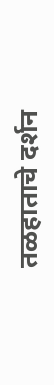तळहाताचे दर्शन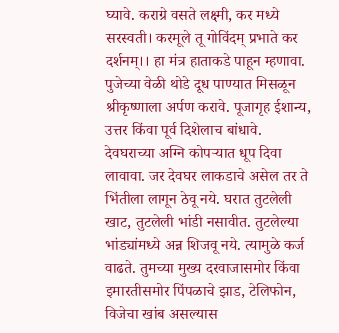घ्यावे. कराग्रे वसते लक्ष्मी, कर मध्ये सरस्वती। करमूले तू गोविंदम् प्रभाते कर दर्शनम्।। हा मंत्र हाताकडे पाहून म्हणावा. पुजेच्या वेळी थोडे दूध पाण्यात मिसळून श्रीकृष्णाला अर्पण करावे. पूजागृह ईशान्य, उत्तर किंवा पूर्व दिशेलाच बांधावे. देवघराच्या अग्नि कोपऱ्यात धूप दिवा लावावा. जर देवघर लाकडाचे असेल तर ते भिंतीला लागून ठेवू नये. घरात तुटलेली खाट, तुटलेली भांडी नसावीत. तुटलेल्या भांड्यांमध्ये अन्न शिजवू नये. त्यामुळे कर्ज वाढते. तुमच्या मुख्य दरवाजासमोर किंवा इमारतीसमोर पिंपळाचे झाड, टेलिफोन, विजेचा खांब असल्यास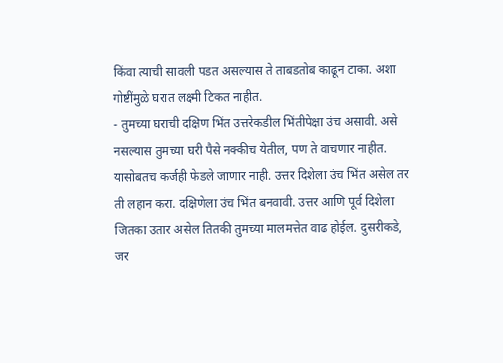किंवा त्याची सावली पडत असल्यास ते ताबडतोब काढून टाका. अशा गोष्टींमुळे घरात लक्ष्मी टिकत नाहीत.
- तुमच्या घराची दक्षिण भिंत उत्तरेकडील भिंतीपेक्षा उंच असावी. असे नसल्यास तुमच्या घरी पैसे नक्कीच येतील, पण ते वाचणार नाहीत. यासोबतच कर्जही फेडले जाणार नाही. उत्तर दिशेला उंच भिंत असेल तर ती लहान करा. दक्षिणेला उंच भिंत बनवावी. उत्तर आणि पूर्व दिशेला जितका उतार असेल तितकी तुमच्या मालमत्तेत वाढ होईल. दुसरीकडे, जर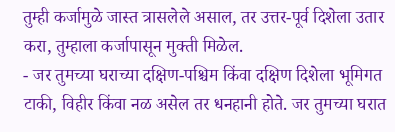तुम्ही कर्जामुळे जास्त त्रासलेले असाल, तर उत्तर-पूर्व दिशेला उतार करा, तुम्हाला कर्जापासून मुक्ती मिळेल.
- जर तुमच्या घराच्या दक्षिण-पश्चिम किंवा दक्षिण दिशेला भूमिगत टाकी, विहीर किंवा नळ असेल तर धनहानी होते. जर तुमच्या घरात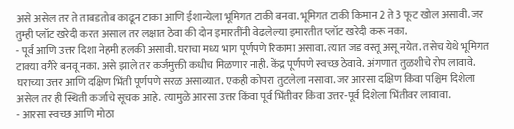असे असेल तर ते ताबडतोब काढून टाका आणि ईशान्येला भूमिगत टाकी बनवा. भूमिगत टाकी किमान 2 ते 3 फूट खोल असावी. जर तुम्ही प्लॉट खरेदी करत असाल तर लक्षात ठेवा की दोन इमारतींनी वेढलेल्या इमारतीत प्लॉट खरेदी करू नका.
- पूर्व आणि उत्तर दिशा नेहमी हलकी असावी. घराचा मध्य भाग पूर्णपणे रिकामा असावा. त्यात जड वस्तू असू नयेत. तसेच येथे भूमिगत टाक्या वगैरे बनवू नका. असे झाले तर कर्जमुक्ती कधीच मिळणार नाही. केंद्र पूर्णपणे स्वच्छ ठेवावे. अंगणात तुळशीचे रोप लावावे. घराच्या उत्तर आणि दक्षिण भिंती पूर्णपणे सरळ असाव्यात. एकही कोपरा तुटलेला नसावा. जर आरसा दक्षिण किंवा पश्चिम दिशेला असेल तर ही स्थिती कर्जाचे सूचक आहे. त्यामुळे आरसा उत्तर किंवा पूर्व भिंतीवर किंवा उत्तर-पूर्व दिशेला भिंतीवर लावावा.
- आरसा स्वच्छ आणि मोठा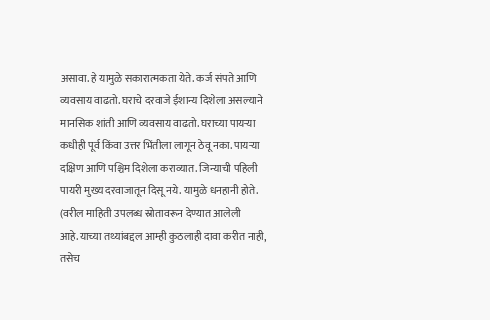असावा. हे यामुळे सकारात्मकता येते. कर्ज संपते आणि व्यवसाय वाढतो. घराचे दरवाजे ईशान्य दिशेला असल्याने मानसिक शांती आणि व्यवसाय वाढतो. घराच्या पायऱ्या कधीही पूर्व किंवा उत्तर भिंतीला लागून ठेवू नका. पायऱ्या दक्षिण आणि पश्चिम दिशेला कराव्यात. जिन्याची पहिली पायरी मुख्य दरवाजातून दिसू नये. यामुळे धनहानी होते.
(वरील माहिती उपलब्ध स्रोतावरून देण्यात आलेली आहे.याच्या तथ्यांबद्दल आम्ही कुठलाही दावा करीत नाही, तसेच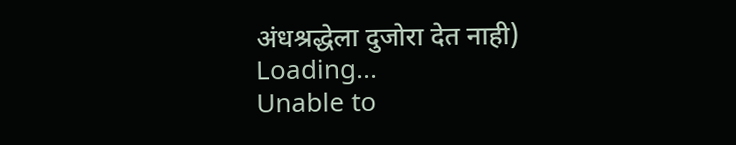अंधश्रद्धेला दुजोरा देत नाही)
Loading...
Unable to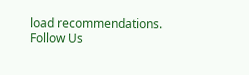load recommendations.
Follow Us